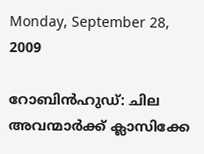Monday, September 28, 2009

റോബിന്‍ഹുഡ്: ചില അവന്മാര്‍ക്ക് ക്ലാസിക്കേ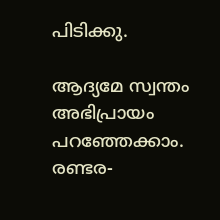പിടിക്കു.

ആദ്യമേ സ്വന്തം അഭിപ്രായം പറഞ്ഞേക്കാം. രണ്ടര-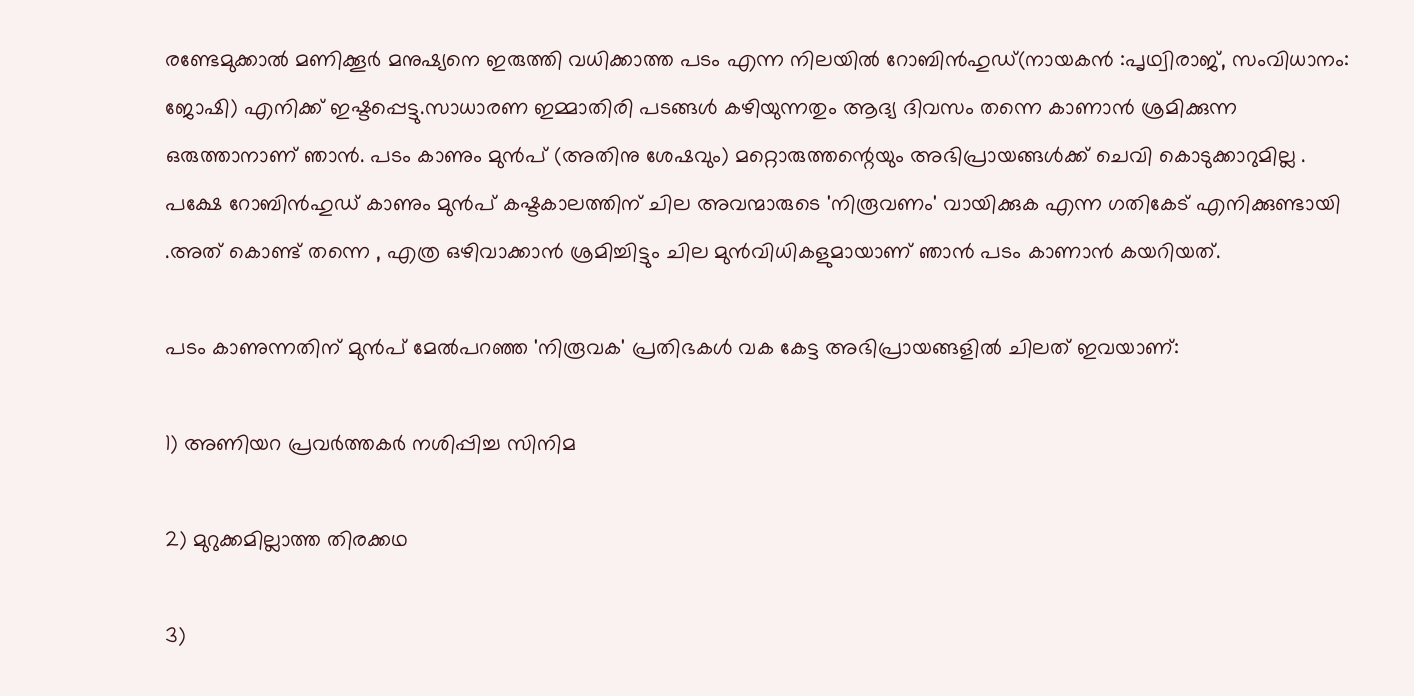രണ്ടേമുക്കാല്‍ മണിക്കൂര്‍ മനുഷ്യനെ ഇരുത്തി വധിക്കാത്ത പടം എന്ന നിലയില്‍ റോബിന്‍ഹുഡ്(നായകന്‍ :പൃഥ്വിരാജ്, സംവിധാനം: ജോഷി) എനിക്ക് ഇഷ്ടപ്പെട്ടു.സാധാരണ ഇമ്മാതിരി പടങ്ങള്‍ കഴിയുന്നതും ആദ്യ ദിവസം തന്നെ കാണാന്‍ ശ്രമിക്കുന്ന ഒരുത്താനാണ് ഞാന്‍. പടം കാണും മുന്‍പ് (അതിനു ശേഷവും) മറ്റൊരുത്തന്റെയും അഭിപ്രായങ്ങള്‍ക്ക് ചെവി കൊടുക്കാറുമില്ല . പക്ഷേ റോബിന്‍ഹുഡ് കാണും മുന്‍പ് കഷ്ടകാലത്തിന് ചില അവന്മാരുടെ 'നിരൂവണം' വായിക്കുക എന്ന ഗതികേട് എനിക്കുണ്ടായി .അത് കൊണ്ട് തന്നെ , എത്ര ഒഴിവാക്കാന്‍ ശ്രമിച്ചിട്ടും ചില മുന്‍‌വിധികളുമായാണ് ഞാന്‍ പടം കാണാന്‍ കയറിയത്.

പടം കാണുന്നതിന് മുന്‍പ് മേല്‍പറഞ്ഞ 'നിരൂവക' പ്രതിഭകള്‍ വക കേട്ട അഭിപ്രായങ്ങളില്‍ ചിലത് ഇവയാണ്:

1) അണിയറ പ്രവര്‍ത്തകര്‍ നശിപ്പിച്ച സിനിമ

2) മുറുക്കമില്ലാത്ത തിരക്കഥ

3)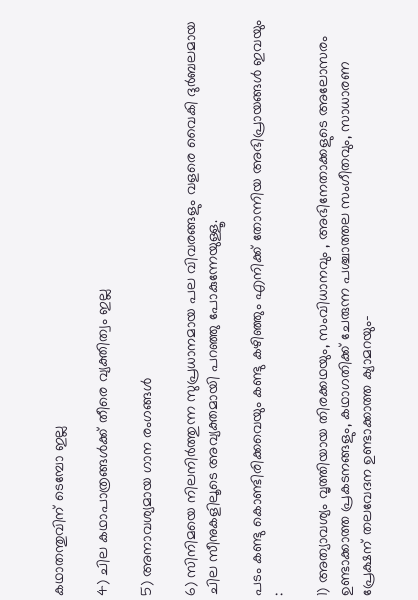കഥാതന്തുവിന് ടെമ്പോ ഇല്ല

4) ചില കഥാപാത്രങ്ങള്‍ക്ക് തീരെ വ്യക്തിത്വം ഇല്ല

5) അനാവശ്യമായ ഗാന രംഗങ്ങള്‍

6) സിനിമയെ നിലനിര്‍ത്തുന്ന സുപ്രധാനമായ പല വിവരങ്ങളും വളരെ വൈകി ദുര്‍ബലമായ ചില സീനുകളിലൂടെ അവ്യക്തമായി പറഞ്ഞു പോകുന്നേയുള്ളൂ.

പടം കണ്ടു കൊണ്ടിരിക്കവെയും കണ്ടു കഴിഞ്ഞും എനിക്ക് തോന്നിയ അഭിപ്രായങ്ങള്‍ ഇവയും :

1) അത്യാവശ്യം വൃത്തിയായ തിരക്കഥയും, സംവിധാനവും , അഭിനേതാക്കളുടെ അലോസരം ഉണ്ടാക്കാത്ത പ്രകടനങ്ങളും, കഥാഗതിക്ക്‌ ചേരുന്ന പശ്ചാത്തല സംഗീതവും, സാധാരണ പ്രേക്ഷന് തലവേദന ഉണ്ടാക്കാത്ത ക്യാമറയും-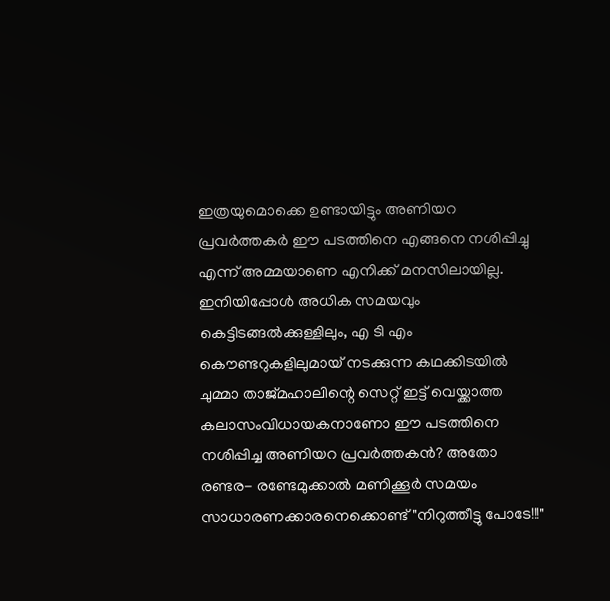ഇത്രയുമൊക്കെ ഉണ്ടായിട്ടും അണിയറ പ്രവര്‍ത്തകര്‍ ഈ പടത്തിനെ എങ്ങനെ നശിപ്പിച്ചു എന്ന് അമ്മയാണെ എനിക്ക് മനസിലായില്ല. ഇനിയിപ്പോള്‍ അധിക സമയവും കെട്ടിടങ്ങല്‍ക്കുള്ളിലും, എ ടി എം കൌണ്ടറുകളിലുമായ് നടക്കുന്ന കഥക്കിടയില്‍ ചുമ്മാ താജ്‌മഹാലിന്റെ സെറ്റ് ഇട്ട് വെയ്ക്കാത്ത കലാസംവിധായകനാണോ ഈ പടത്തിനെ നശിപ്പിച്ച അണിയറ പ്രവര്‍ത്തകന്‍? അതോ രണ്ടര- രണ്ടേമുക്കാല്‍ മണിക്കൂര്‍ സമയം സാധാരണക്കാരനെക്കൊണ്ട് "നിറുത്തീട്ടു പോടേ!!!"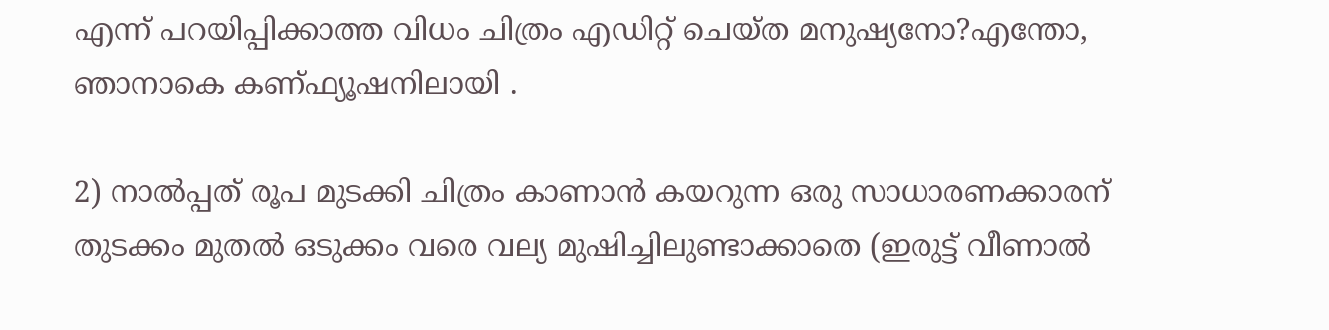എന്ന് പറയിപ്പിക്കാത്ത വിധം ചിത്രം എഡിറ്റ് ചെയ്ത മനുഷ്യനോ?എന്തോ, ഞാനാകെ കണ്ഫ്യൂഷനിലായി .

2) നാല്‍പ്പത് രൂപ മുടക്കി ചിത്രം കാണാന്‍ കയറുന്ന ഒരു സാധാരണക്കാരന് തുടക്കം മുതല്‍ ഒടുക്കം വരെ വല്യ മുഷിച്ചിലുണ്ടാക്കാതെ (ഇരുട്ട് വീണാല്‍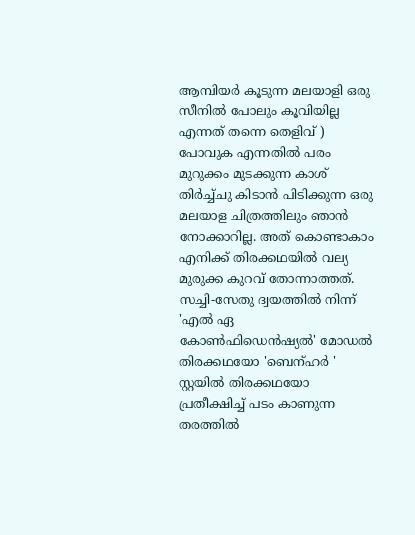ആമ്പിയര്‍ കൂടുന്ന മലയാളി ഒരു സീനില്‍ പോലും കൂവിയില്ല എന്നത് തന്നെ തെളിവ് ) പോവുക എന്നതില്‍ പരം മുറുക്കം മുടക്കുന്ന കാശ് തിര്‍ച്ച്ചു കിടാന്‍ പിടിക്കുന്ന ഒരു മലയാള ചിത്രത്തിലും ഞാന്‍ നോക്കാറില്ല. അത് കൊണ്ടാകാം എനിക്ക് തിരക്കഥയില്‍ വല്യ മുരുക്ക കുറവ് തോന്നാത്തത്. സച്ചി-സേതു ദ്വയത്തില്‍ നിന്ന് 'എല്‍ ഏ കോണ്‍ഫിഡെന്‍ഷ്യല്‍' മോഡല്‍ തിരക്കഥയോ 'ബെന്ഹര്‍ ' സ്റ്റയില്‍ തിരക്കഥയോ പ്രതീക്ഷിച്ച് പടം കാണുന്ന തരത്തില്‍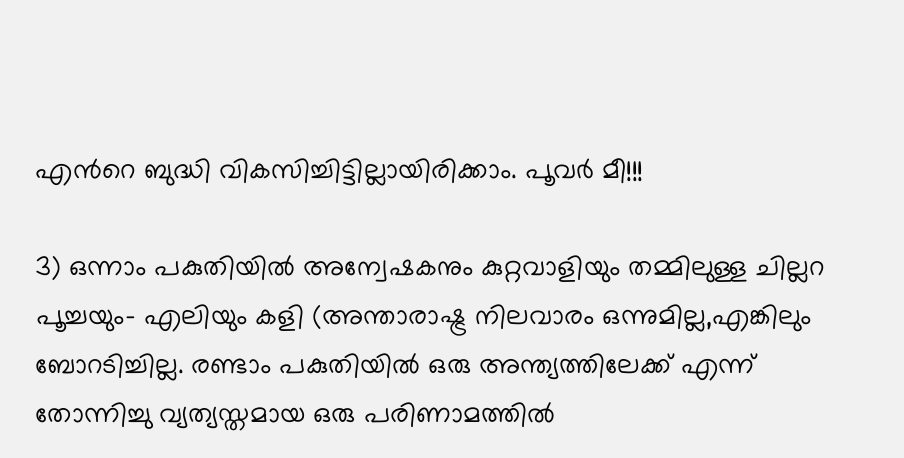എന്‍റെ ബുദ്ധി വികസിച്ചിട്ടില്ലായിരിക്കാം. പൂവര്‍ മീ!!!

3) ഒന്നാം പകുതിയില്‍ അന്വേഷകനും കുറ്റവാളിയും തമ്മിലുള്ള ചില്ലറ പൂച്ചയും- എലിയും കളി (അന്താരാഷ്ട്ര നിലവാരം ഒന്നുമില്ല,എങ്കിലും ബോറടിച്ചില്ല. രണ്ടാം പകുതിയില്‍ ഒരു അന്ത്യത്തിലേക്ക് എന്ന് തോന്നിച്ചു വ്യത്യസ്തമായ ഒരു പരിണാമത്തില്‍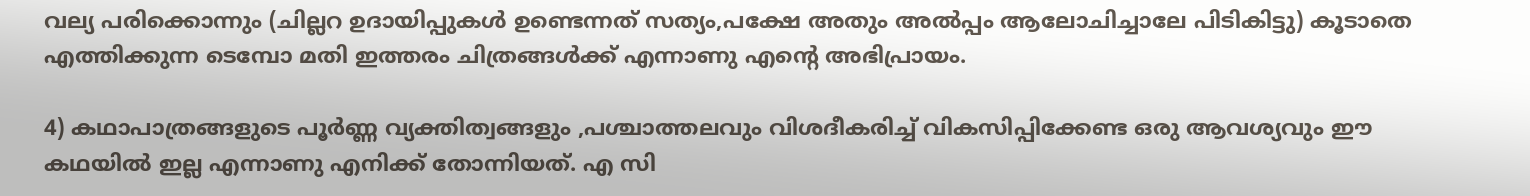വല്യ പരിക്കൊന്നും (ചില്ലറ ഉദായിപ്പുകള്‍ ഉണ്ടെന്നത് സത്യം,പക്ഷേ അതും അല്‍പ്പം ആലോചിച്ചാലേ പിടികിട്ടു) കൂടാതെ എത്തിക്കുന്ന ടെമ്പോ മതി ഇത്തരം ചിത്രങ്ങള്‍ക്ക് എന്നാണു എന്‍റെ അഭിപ്രായം.

4) കഥാപാത്രങ്ങളുടെ പൂര്‍ണ്ണ വ്യക്തിത്വങ്ങളും ,പശ്ചാത്തലവും വിശദീകരിച്ച് വികസിപ്പിക്കേണ്ട ഒരു ആവശ്യവും ഈ കഥയില്‍ ഇല്ല എന്നാണു എനിക്ക് തോന്നിയത്. എ സി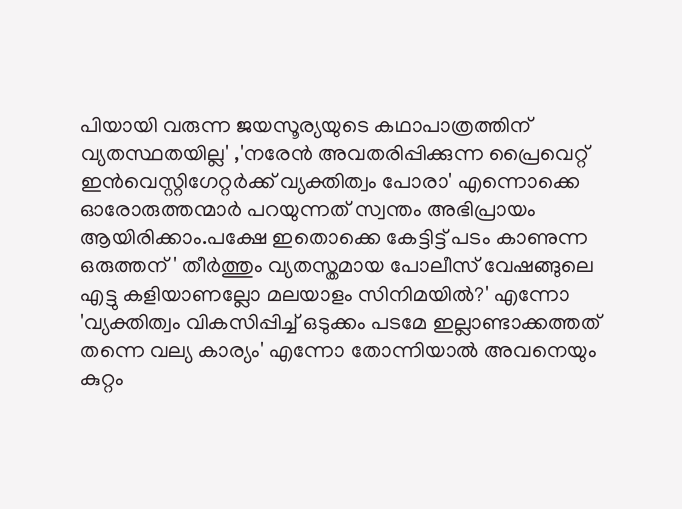പിയായി വരുന്ന ജയസൂര്യയുടെ കഥാപാത്രത്തിന് വ്യതസ്ഥതയില്ല' ,'നരേന്‍ അവതരിപ്പിക്കുന്ന പ്രൈവെറ്റ് ഇന്‍വെസ്റ്റിഗേറ്റര്‍ക്ക് വ്യക്തിത്വം പോരാ' എന്നൊക്കെ ഓരോരുത്തന്മാര്‍ പറയുന്നത് സ്വന്തം അഭിപ്രായം ആയിരിക്കാം.പക്ഷേ ഇതൊക്കെ കേട്ടിട്ട് പടം കാണുന്ന ഒരുത്തന് ' തീര്‍ത്തും വ്യതസ്തമായ പോലീസ്‌ വേഷങ്ങുലെ എട്ടു കളിയാണല്ലോ മലയാളം സിനിമയില്‍?' എന്നോ 'വ്യക്തിത്വം വികസിപ്പിച്ച് ഒടുക്കം പടമേ ഇല്ലാണ്ടാക്കത്തത് തന്നെ വല്യ കാര്യം' എന്നോ തോന്നിയാല്‍ അവനെയും കുറ്റം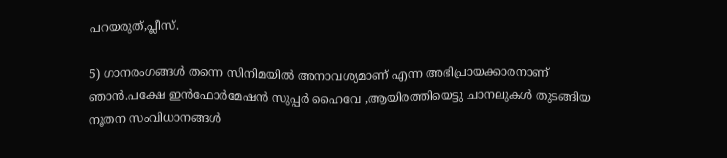പറയരുത്,പ്ലീസ്‌.

5) ഗാനരംഗങ്ങള്‍ തന്നെ സിനിമയില്‍ അനാവശ്യമാണ് എന്ന അഭിപ്രായക്കാരനാണ് ഞാന്‍.പക്ഷേ ഇന്‍ഫോര്‍മേഷന്‍ സുപ്പര്‍ ഹൈവേ ,ആയിരത്തിയെട്ടു ചാനലുകള്‍ തുടങ്ങിയ നൂതന സംവിധാനങ്ങള്‍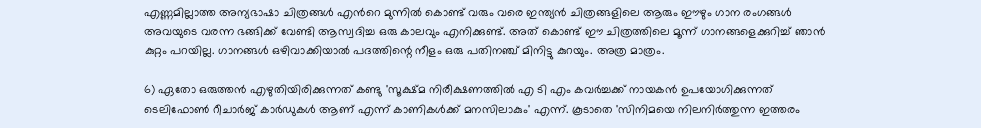എണ്ണമില്ലാത്ത അന്യഭാഷാ ചിത്രങ്ങള്‍ എന്‍റെ മുന്നില്‍ കൊണ്ട് വരും വരെ ഇന്ത്യന്‍ ചിത്രങ്ങളിലെ ആരും ഈഴും ഗാന രംഗങ്ങള്‍ അവയുടെ വരന്ന ഭങ്ങിക്ക് വേണ്ടി ആസ്വദിച്ച ഒരു കാലവും എനിക്കുണ്ട്. അത് കൊണ്ട് ഈ ചിത്രത്തിലെ മൂന്ന് ഗാനങ്ങളെക്കുറിച്ച് ഞാന്‍ കുറ്റം പറയില്ല. ഗാനങ്ങള്‍ ഒഴിവാക്കിയാല്‍ പദത്തിന്റെ നീളം ഒരു പതിനഞ്ച് മിനിട്ടു കുറയും. അത്ര മാത്രം.

6) ഏതോ ഒരുത്തന്‍ എഴുതിയിരിക്കുന്നത് കണ്ടു 'സൂക്ഷ്മ നിരീക്ഷണത്തില്‍ എ ടി എം കവര്‍ച്ചക്ക് നായകന്‍ ഉപയോഗിക്കുന്നത് ടെലിഫോണ്‍ റീചാര്‍ജ് കാര്‍ഡുകള്‍ ആണ് എന്ന് കാണികള്‍ക്ക് മനസിലാകും' എന്ന്. കൂടാതെ 'സിനിമയെ നിലനിര്‍ത്തുന്ന ഇത്തരം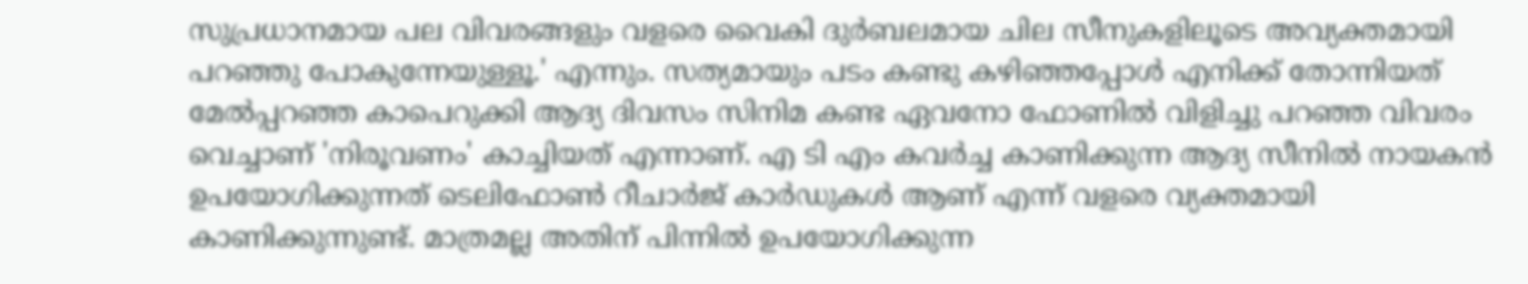സുപ്രധാനമായ പല വിവരങ്ങളും വളരെ വൈകി ദുര്‍ബലമായ ചില സീനുകളിലൂടെ അവ്യക്തമായി പറഞ്ഞു പോകുന്നേയുള്ളൂ.' എന്നും. സത്യമായും പടം കണ്ടു കഴിഞ്ഞപ്പോള്‍ എനിക്ക് തോന്നിയത് മേല്‍പ്പറഞ്ഞ കാപെറുക്കി ആദ്യ ദിവസം സിനിമ കണ്ട ഏവനോ ഫോണില്‍ വിളിച്ചു പറഞ്ഞ വിവരം വെച്ചാണ് 'നിരൂവണം' കാച്ചിയത് എന്നാണ്. എ ടി എം കവര്‍ച്ച കാണിക്കുന്ന ആദ്യ സീനില്‍ നായകന്‍ ഉപയോഗിക്കുന്നത് ടെലിഫോണ്‍ റീചാര്‍ജ് കാര്‍ഡുകള്‍ ആണ് എന്ന് വളരെ വ്യക്തമായി കാണിക്കുന്നുണ്ട്. മാത്രമല്ല അതിന് പിന്നില്‍ ഉപയോഗിക്കുന്ന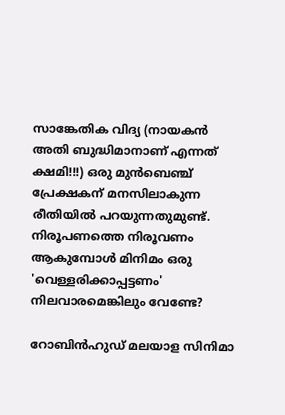സാങ്കേതിക വിദ്യ (നായകന്‍ അതി ബുദ്ധിമാനാണ് എന്നത് ക്ഷമി!!!) ഒരു മുന്‍ബെഞ്ച് പ്രേക്ഷകന് മനസിലാകുന്ന രീതിയില്‍ പറയുന്നതുമുണ്ട്. നിരൂപണത്തെ നിരൂവണം ആകുമ്പോള്‍ മിനിമം ഒരു 'വെള്ളരിക്കാപ്പട്ടണം' നിലവാരമെങ്കിലും വേണ്ടേ?

റോബിന്‍ഹുഡ് മലയാള സിനിമാ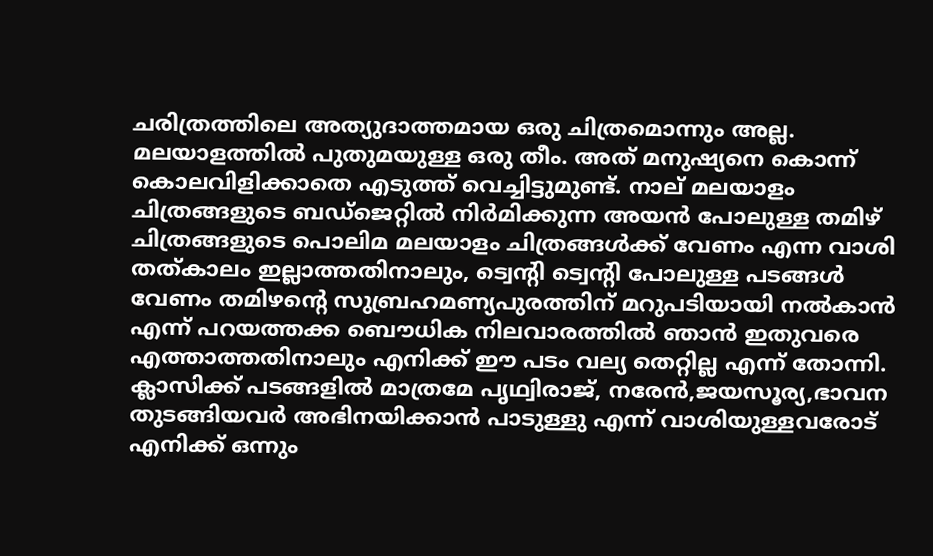ചരിത്രത്തിലെ അത്യുദാത്തമായ ഒരു ചിത്രമൊന്നും അല്ല. മലയാളത്തില്‍ പുതുമയുള്ള ഒരു തീം. അത് മനുഷ്യനെ കൊന്ന് കൊലവിളിക്കാതെ എടുത്ത്‌ വെച്ചിട്ടുമുണ്ട്. നാല് മലയാളം ചിത്രങ്ങളുടെ ബഡ്ജെറ്റില്‍ നിര്‍മിക്കുന്ന അയന്‍ പോലുള്ള തമിഴ് ചിത്രങ്ങളുടെ പൊലിമ മലയാളം ചിത്രങ്ങള്‍ക്ക് വേണം എന്ന വാശി തത്കാലം ഇല്ലാത്തതിനാലും, ട്വെന്റി ട്വെന്റി പോലുള്ള പടങ്ങള്‍ വേണം തമിഴന്റെ സുബ്രഹമണ്യപുരത്തിന് മറുപടിയായി നല്‍കാന്‍ എന്ന് പറയത്തക്ക ബൌധിക നിലവാരത്തില്‍ ഞാന്‍ ഇതുവരെ എത്താത്തതിനാലും എനിക്ക് ഈ പടം വല്യ തെറ്റില്ല എന്ന് തോന്നി. ക്ലാസിക്ക് പടങ്ങളില്‍ മാത്രമേ പൃഥ്വിരാജ്, നരേന്‍,ജയസൂര്യ,ഭാവന തുടങ്ങിയവര്‍ അഭിനയിക്കാന്‍ പാടുള്ളു എന്ന് വാശിയുള്ളവരോട് എനിക്ക് ഒന്നും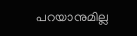പറയാനുമില്ല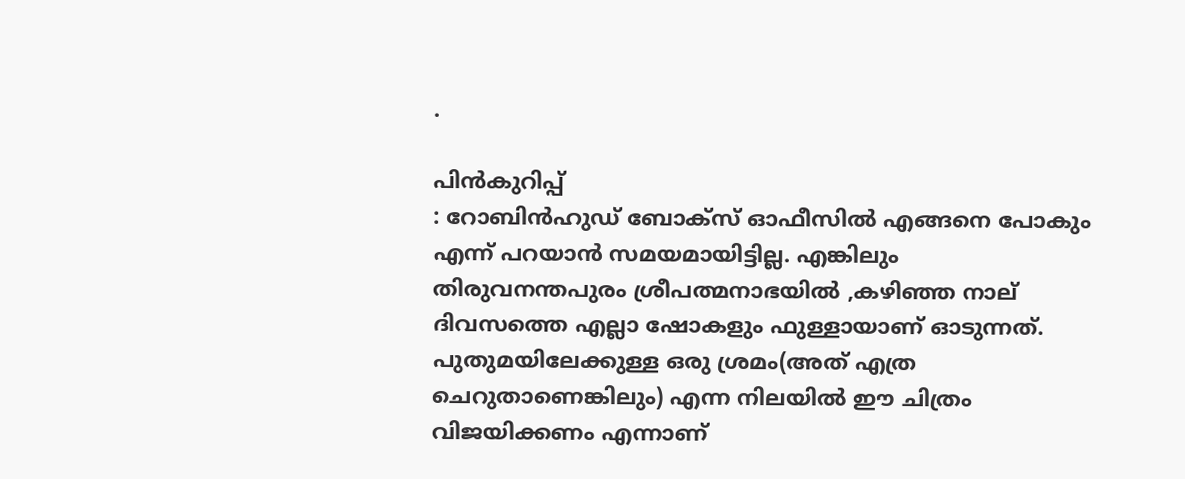.

പിന്‍കുറിപ്പ്
: റോബിന്‍ഹുഡ് ബോക്സ്‌ ഓഫീസില്‍ എങ്ങനെ പോകും എന്ന് പറയാന്‍ സമയമായിട്ടില്ല. എങ്കിലും തിരുവനന്തപുരം ശ്രീപത്മനാഭയില്‍ ,കഴിഞ്ഞ നാല് ദിവസത്തെ എല്ലാ ഷോകളും ഫുള്ളായാണ് ഓടുന്നത്. പുതുമയിലേക്കുള്ള ഒരു ശ്രമം(അത് എത്ര ചെറുതാണെങ്കിലും) എന്ന നിലയില്‍ ഈ ചിത്രം വിജയിക്കണം എന്നാണ്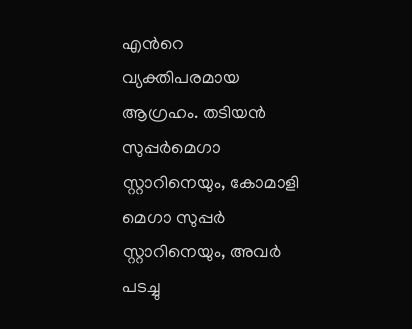എന്‍റെ വ്യക്തിപരമായ ആഗ്രഹം. തടിയന്‍ സുപ്പര്‍മെഗാ സ്റ്റാറിനെയും, കോമാളി മെഗാ സുപ്പര്‍ സ്റ്റാറിനെയും, അവര്‍ പടച്ചു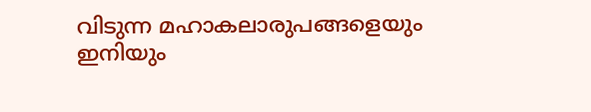വിടുന്ന മഹാകലാരുപങ്ങളെയും ഇനിയും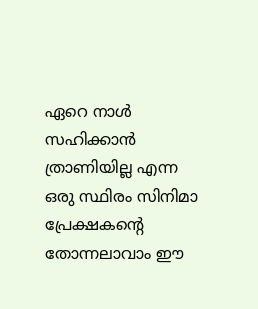ഏറെ നാള്‍ സഹിക്കാന്‍ ത്രാണിയില്ല എന്ന ഒരു സ്ഥിരം സിനിമാ പ്രേക്ഷകന്റെ തോന്നലാവാം ഈ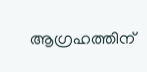ആഗ്രഹത്തിന്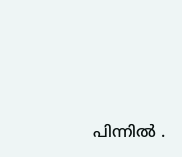പിന്നില്‍ .